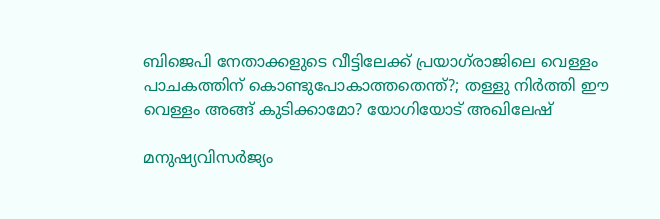ബിജെപി നേതാക്കളുടെ വീട്ടിലേക്ക് പ്രയാഗ്‌രാജിലെ വെള്ളം പാചകത്തിന് കൊണ്ടുപോകാത്തതെന്ത്?; തള്ളു നിര്‍ത്തി ഈ വെള്ളം അങ്ങ് കുടിക്കാമോ? യോഗിയോട് അഖിലേഷ്

മനുഷ്യവിസര്‍ജ്യം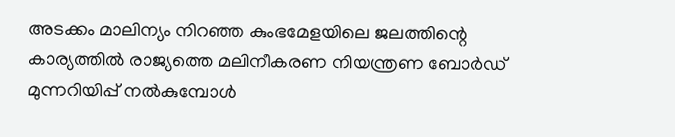അടക്കം മാലിന്യം നിറഞ്ഞ കുംഭമേളയിലെ ജലത്തിന്റെ കാര്യത്തില്‍ രാജ്യത്തെ മലിനീകരണ നിയന്ത്രണ ബോര്‍ഡ് മുന്നറിയിപ്പ് നല്‍കുമ്പോള്‍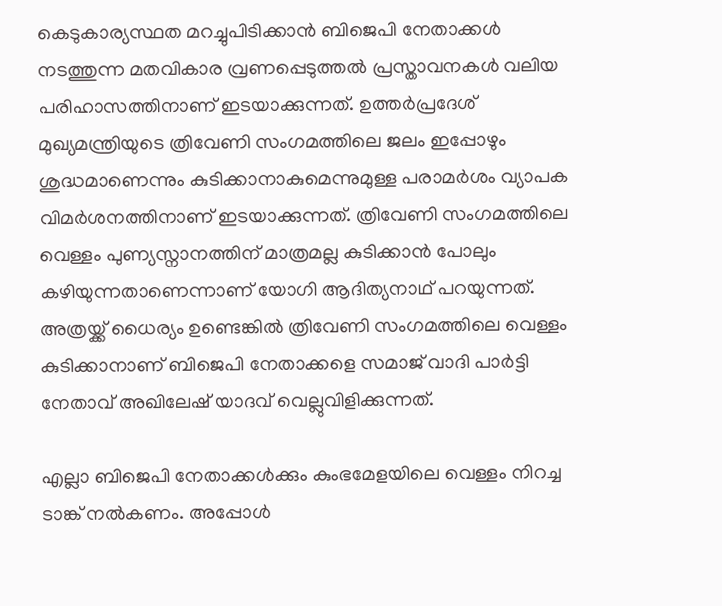കെടുകാര്യസ്ഥത മറച്ചുപിടിക്കാന്‍ ബിജെപി നേതാക്കള്‍ നടത്തുന്ന മതവികാര വ്രണപ്പെടുത്തല്‍ പ്രസ്താവനകള്‍ വലിയ പരിഹാസത്തിനാണ് ഇടയാക്കുന്നത്. ഉത്തര്‍പ്രദേശ് മുഖ്യമന്ത്രിയുടെ ത്രിവേണി സംഗമത്തിലെ ജലം ഇപ്പോഴും ശുദ്ധമാണെന്നും കുടിക്കാനാകുമെന്നുമുള്ള പരാമര്‍ശം വ്യാപക വിമര്‍ശനത്തിനാണ് ഇടയാക്കുന്നത്. ത്രിവേണി സംഗമത്തിലെ വെള്ളം പുണ്യസ്നാനത്തിന് മാത്രമല്ല കുടിക്കാന്‍ പോലും കഴിയുന്നതാണെന്നാണ് യോഗി ആദിത്യനാഥ് പറയുന്നത്. അത്രയ്ക്ക് ധൈര്യം ഉണ്ടെങ്കില്‍ ത്രിവേണി സംഗമത്തിലെ വെള്ളം കുടിക്കാനാണ് ബിജെപി നേതാക്കളെ സമാജ് വാദി പാര്‍ട്ടി നേതാവ് അഖിലേഷ് യാദവ് വെല്ലുവിളിക്കുന്നത്.

എല്ലാ ബിജെപി നേതാക്കള്‍ക്കും കുംഭമേളയിലെ വെള്ളം നിറച്ച ടാങ്ക് നല്‍കണം. അപ്പോള്‍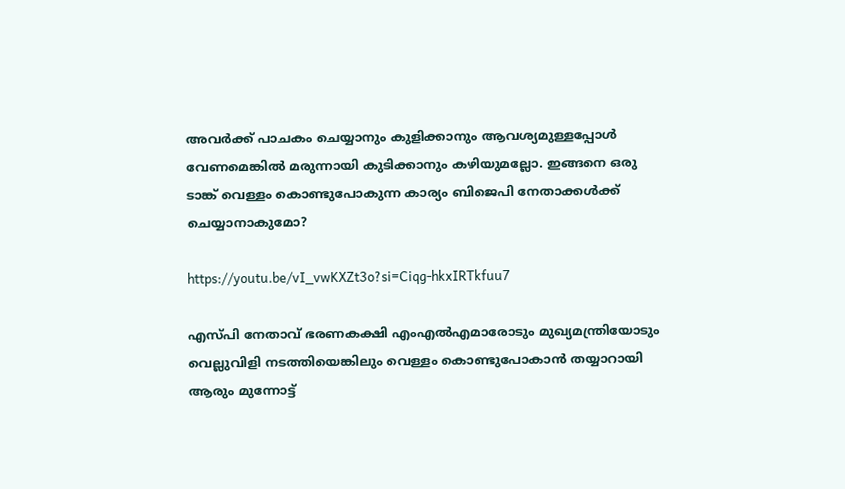അവര്‍ക്ക് പാചകം ചെയ്യാനും കുളിക്കാനും ആവശ്യമുള്ളപ്പോള്‍ വേണമെങ്കില്‍ മരുന്നായി കുടിക്കാനും കഴിയുമല്ലോ. ഇങ്ങനെ ഒരു ടാങ്ക് വെള്ളം കൊണ്ടുപോകുന്ന കാര്യം ബിജെപി നേതാക്കള്‍ക്ക് ചെയ്യാനാകുമോ?

https://youtu.be/vI_vwKXZt3o?si=Ciqg-hkxIRTkfuu7

എസ്പി നേതാവ് ഭരണകക്ഷി എംഎല്‍എമാരോടും മുഖ്യമന്ത്രിയോടും വെല്ലുവിളി നടത്തിയെങ്കിലും വെള്ളം കൊണ്ടുപോകാന്‍ തയ്യാറായി ആരും മുന്നോട്ട്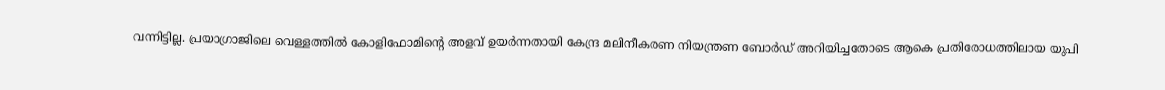വന്നിട്ടില്ല. പ്രയാഗ്രാജിലെ വെള്ളത്തില്‍ കോളിഫോമിന്റെ അളവ് ഉയര്‍ന്നതായി കേന്ദ്ര മലിനീകരണ നിയന്ത്രണ ബോര്‍ഡ് അറിയിച്ചതോടെ ആകെ പ്രതിരോധത്തിലായ യുപി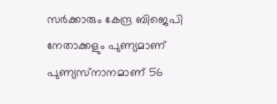സര്‍ക്കാരും കേന്ദ്ര ബിജെപി നേതാക്കളും പുണ്യമാണ് പുണ്യസ്‌നാനമാണ് 56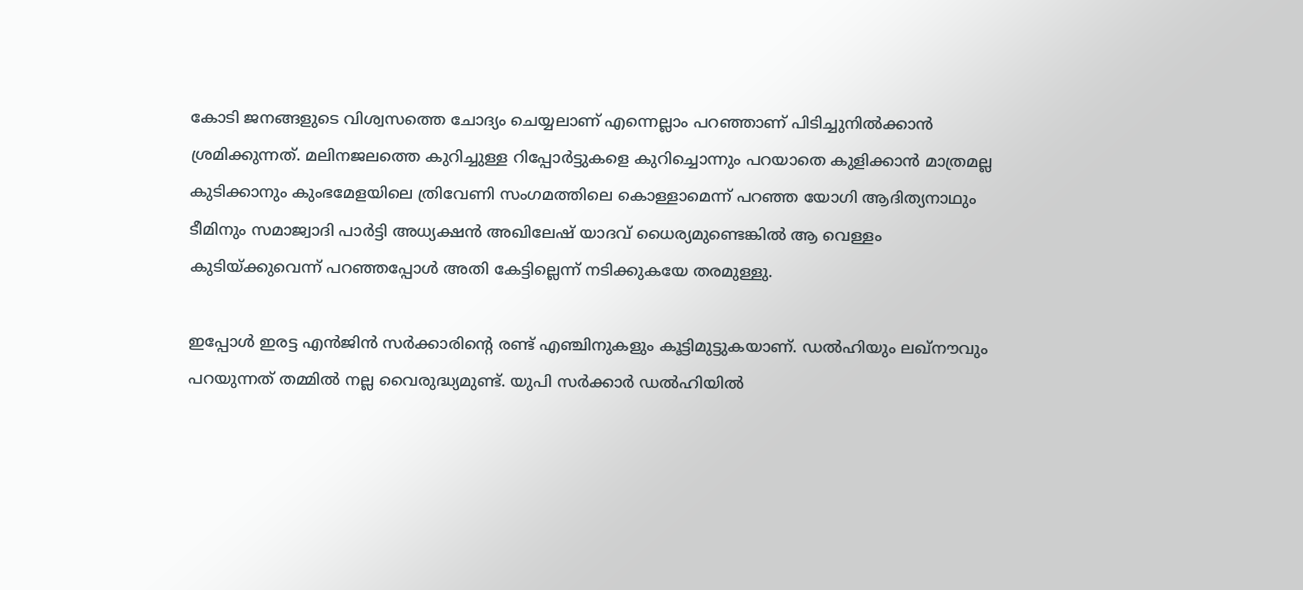കോടി ജനങ്ങളുടെ വിശ്വസത്തെ ചോദ്യം ചെയ്യലാണ് എന്നെല്ലാം പറഞ്ഞാണ് പിടിച്ചുനില്‍ക്കാന്‍ ശ്രമിക്കുന്നത്. മലിനജലത്തെ കുറിച്ചുള്ള റിപ്പോര്‍ട്ടുകളെ കുറിച്ചൊന്നും പറയാതെ കുളിക്കാന്‍ മാത്രമല്ല കുടിക്കാനും കുംഭമേളയിലെ ത്രിവേണി സംഗമത്തിലെ കൊള്ളാമെന്ന് പറഞ്ഞ യോഗി ആദിത്യനാഥും ടീമിനും സമാജ്വാദി പാര്‍ട്ടി അധ്യക്ഷന്‍ അഖിലേഷ് യാദവ് ധൈര്യമുണ്ടെങ്കില്‍ ആ വെള്ളം കുടിയ്ക്കുവെന്ന് പറഞ്ഞപ്പോള്‍ അതി കേട്ടില്ലെന്ന് നടിക്കുകയേ തരമുള്ളു.

ഇപ്പോള്‍ ഇരട്ട എന്‍ജിന്‍ സര്‍ക്കാരിന്റെ രണ്ട് എഞ്ചിനുകളും കൂട്ടിമുട്ടുകയാണ്. ഡല്‍ഹിയും ലഖ്നൗവും പറയുന്നത് തമ്മില്‍ നല്ല വൈരുദ്ധ്യമുണ്ട്. യുപി സര്‍ക്കാര്‍ ഡല്‍ഹിയില്‍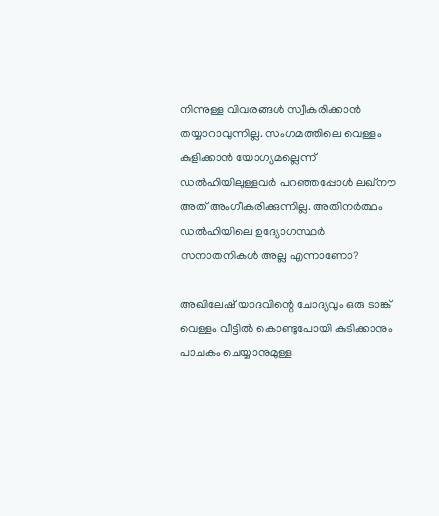നിന്നുള്ള വിവരങ്ങള്‍ സ്വീകരിക്കാന്‍ തയ്യാറാവുന്നില്ല. സംഗമത്തിലെ വെള്ളം കുളിക്കാന്‍ യോഗ്യമല്ലെന്ന് ഡല്‍ഹിയിലുള്ളവര്‍ പറഞ്ഞപ്പോള്‍ ലഖ്നൗ അത് അംഗീകരിക്കുന്നില്ല. അതിനര്‍ത്ഥം ഡല്‍ഹിയിലെ ഉദ്യോഗസ്ഥര്‍ സനാതനികള്‍ അല്ല എന്നാണോ?

അഖിലേഷ് യാദവിന്റെ ചോദ്യവും ഒരു ടാങ്ക് വെള്ളം വീട്ടില്‍ കൊണ്ടുപോയി കുടിക്കാനും പാചകം ചെയ്യാനുമുള്ള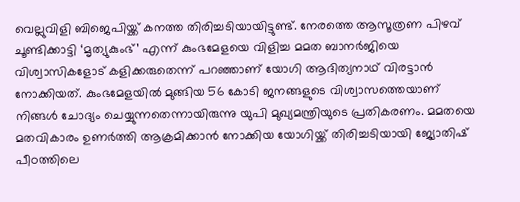വെല്ലുവിളി ബിജെപിയ്ക്ക് കനത്ത തിരിച്ചടിയായിട്ടുണ്ട്. നേരത്തെ ആസൂത്രണ പിഴവ് ചൂണ്ടിക്കാട്ടി ‘മൃത്യുകുംഭ്’ എന്ന് കുംഭമേളയെ വിളിച്ച മമത ബാനര്‍ജിയെ വിശ്വാസികളോട് കളിക്കരുതെന്ന് പറഞ്ഞാണ് യോഗി ആദിത്യനാഥ് വിരട്ടാന്‍ നോക്കിയത്. കുംഭമേളയില്‍ മുങ്ങിയ 56 കോടി ജനങ്ങളുടെ വിശ്വാസത്തെയാണ് നിങ്ങള്‍ ചോദ്യം ചെയ്യുന്നതെന്നായിരുന്നു യുപി മുഖ്യമന്ത്രിയുടെ പ്രതികരണം. മമതയെ മതവികാരം ഉണര്‍ത്തി ആക്രമിക്കാന്‍ നോക്കിയ യോഗിയ്ക്ക് തിരിച്ചടിയായി ജ്യോതിഷ് പീഠത്തിലെ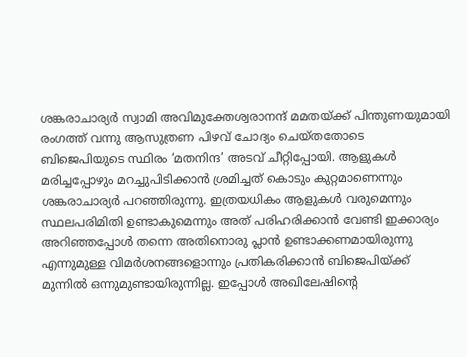ശങ്കരാചാര്യര്‍ സ്വാമി അവിമുക്തേശ്വരാനന്ദ് മമതയ്ക്ക് പിന്തുണയുമായി രംഗത്ത് വന്നു ആസുത്രണ പിഴവ് ചോദ്യം ചെയ്തതോടെ ബിജെപിയുടെ സ്ഥിരം ‘മതനിന്ദ’ അടവ് ചീറ്റിപ്പോയി. ആളുകള്‍ മരിച്ചപ്പോഴും മറച്ചുപിടിക്കാന്‍ ശ്രമിച്ചത് കൊടും കുറ്റമാണെന്നും ശങ്കരാചാര്യര്‍ പറഞ്ഞിരുന്നു. ഇത്രയധികം ആളുകള്‍ വരുമെന്നും സ്ഥലപരിമിതി ഉണ്ടാകുമെന്നും അത് പരിഹരിക്കാന്‍ വേണ്ടി ഇക്കാര്യം അറിഞ്ഞപ്പോള്‍ തന്നെ അതിനൊരു പ്ലാന്‍ ഉണ്ടാക്കണമായിരുന്നു എന്നുമുള്ള വിമര്‍ശനങ്ങളൊന്നും പ്രതികരിക്കാന്‍ ബിജെപിയ്ക്ക് മുന്നില്‍ ഒന്നുമുണ്ടായിരുന്നില്ല. ഇപ്പോള്‍ അഖിലേഷിന്റെ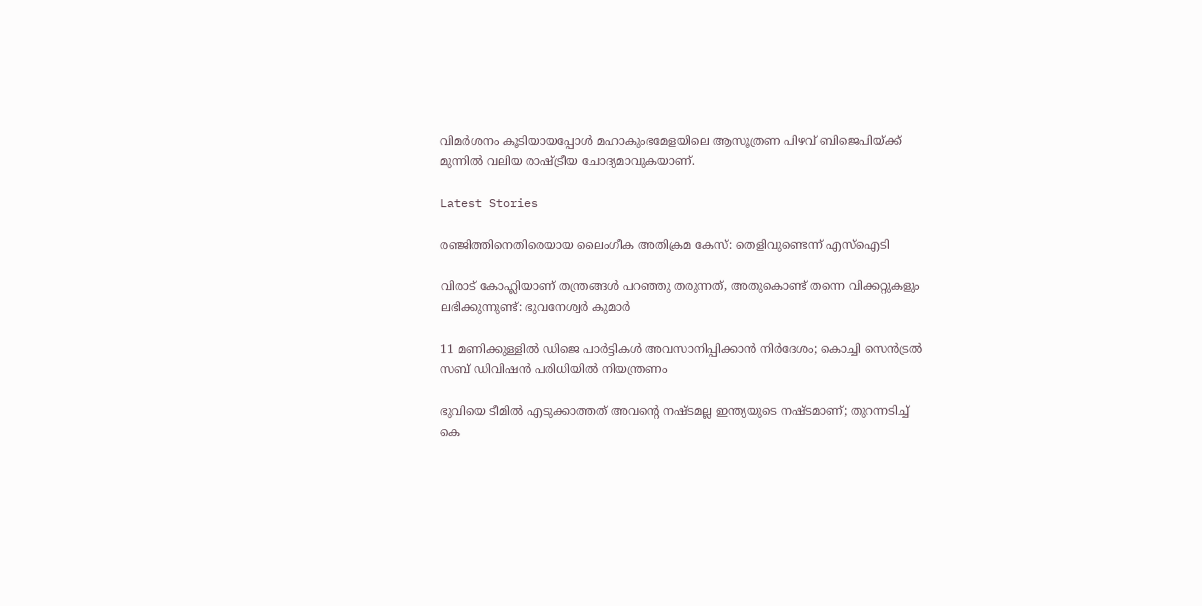വിമര്‍ശനം കൂടിയായപ്പോള്‍ മഹാകുംഭമേളയിലെ ആസൂത്രണ പിഴവ് ബിജെപിയ്ക്ക് മുന്നില്‍ വലിയ രാഷ്ട്രീയ ചോദ്യമാവുകയാണ്.

Latest Stories

രഞ്ജിത്തിനെതിരെയായ ലൈംഗീക അതിക്രമ കേസ്: തെളിവുണ്ടെന്ന് എസ്‌ഐടി

വിരാട് കോഹ്ലിയാണ് തന്ത്രങ്ങൾ പറഞ്ഞു തരുന്നത്, അതുകൊണ്ട് തന്നെ വിക്കറ്റുകളും ലഭിക്കുന്നുണ്ട്: ഭുവനേശ്വർ കുമാർ

11 മണിക്കുള്ളിൽ ഡിജെ പാർട്ടികൾ അവസാനിപ്പിക്കാൻ നിർദേശം; കൊച്ചി സെന്‍ട്രല്‍ സബ് ഡിവിഷന്‍ പരിധിയില്‍ നിയന്ത്രണം

ഭുവിയെ ടീമിൽ എടുക്കാത്തത് അവന്റെ നഷ്ടമല്ല ഇന്ത്യയുടെ നഷ്ടമാണ്; തുറന്നടിച്ച് കെ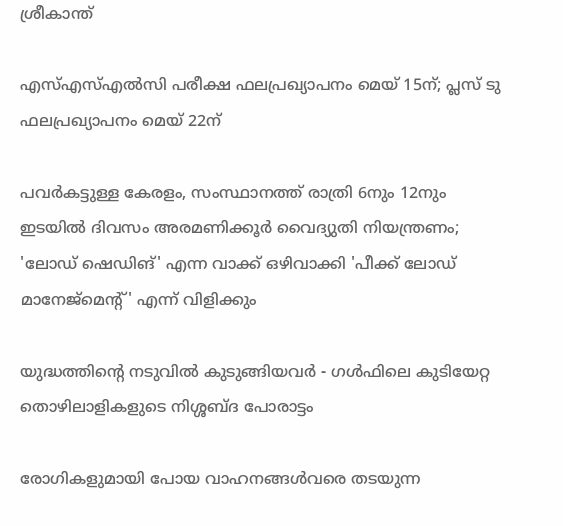ശ്രീകാന്ത്

എസ്എസ്എല്‍സി പരീക്ഷ ഫലപ്രഖ്യാപനം മെയ് 15ന്; പ്ലസ് ടു ഫലപ്രഖ്യാപനം മെയ് 22ന്

പവര്‍കട്ടുള്ള കേരളം, സംസ്ഥാനത്ത് രാത്രി 6നും 12നും ഇടയില്‍ ദിവസം അരമണിക്കൂര്‍ വൈദ്യുതി നിയന്ത്രണം; 'ലോഡ് ഷെഡിങ്' എന്ന വാക്ക് ഒഴിവാക്കി 'പീക്ക് ലോഡ് മാനേജ്‌മെന്റ്' എന്ന് വിളിക്കും

യുദ്ധത്തിന്റെ നടുവിൽ കുടുങ്ങിയവർ - ഗൾഫിലെ കുടിയേറ്റ തൊഴിലാളികളുടെ നിശ്ശബ്ദ പോരാട്ടം

രോഗികളുമായി പോയ വാഹനങ്ങള്‍വരെ തടയുന്ന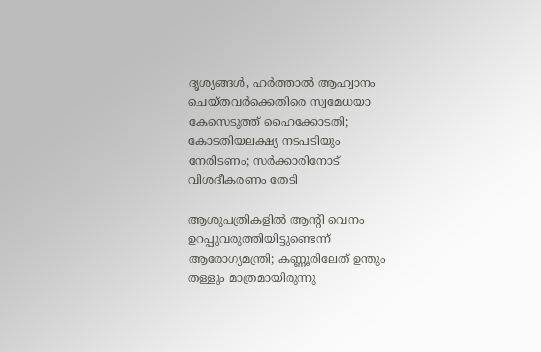ദൃശ്യങ്ങള്‍, ഹര്‍ത്താല്‍ ആഹ്വാനം ചെയ്തവര്‍ക്കെതിരെ സ്വമേധയാ കേസെടുത്ത് ഹൈക്കോടതി; കോടതിയലക്ഷ്യ നടപടിയും നേരിടണം; സര്‍ക്കാരിനോട് വിശദീകരണം തേടി

ആശുപത്രികളില്‍ ആന്റി വെനം ഉറപ്പുവരുത്തിയിട്ടുണ്ടെന്ന് ആരോഗ്യമന്ത്രി; കണ്ണൂരിലേത് ഉന്തും തള്ളും മാത്രമായിരുന്നു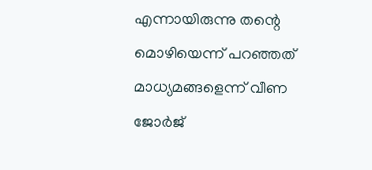എന്നായിരുന്നു തന്റെ മൊഴിയെന്ന് പറഞ്ഞത് മാധ്യമങ്ങളെന്ന് വീണ ജോര്‍ജ്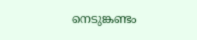നെടുങ്കണ്ടം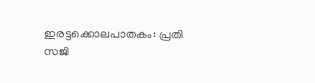ഇരട്ടക്കൊലപാതകം: പ്രതി സജി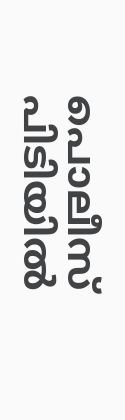പൊലീസ് പിടിയില്‍